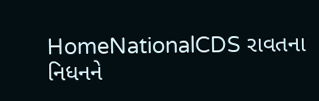HomeNationalCDS રાવતના નિધનને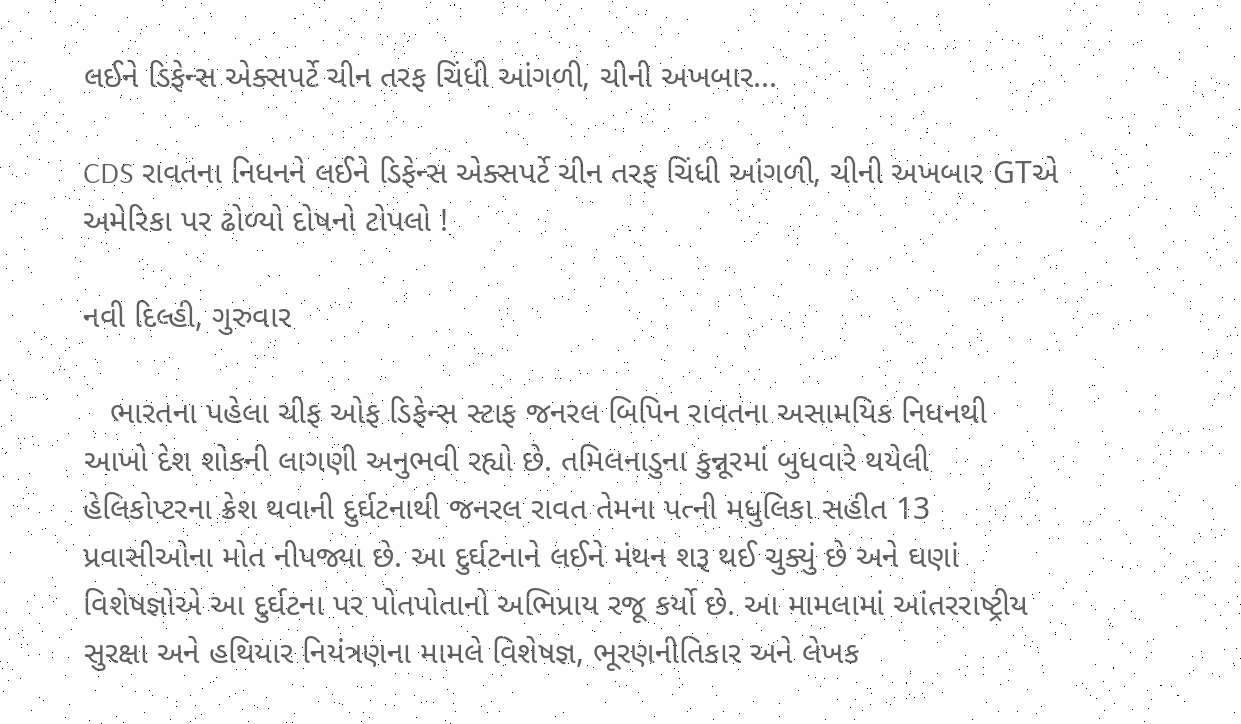લઈને ડિફેન્સ એક્સપર્ટે ચીન તરફ ચિંધી આંગળી, ચીની અખબાર...

CDS રાવતના નિધનને લઈને ડિફેન્સ એક્સપર્ટે ચીન તરફ ચિંધી આંગળી, ચીની અખબાર GTએ અમેરિકા પર ઢોળ્યો દોષનો ટોપલો !

નવી દિલ્હી, ગુરુવાર

   ભારતના પહેલા ચીફ ઓફ ડિફેન્સ સ્ટાફ જનરલ બિપિન રાવતના અસામયિક નિધનથી આખો દેશ શોકની લાગણી અનુભવી રહ્યો છે. તમિલનાડુના કુન્નૂરમાં બુધવારે થયેલી હેલિકોપ્ટરના ક્રેશ થવાની દુર્ઘટનાથી જનરલ રાવત તેમના પત્ની મધુલિકા સહીત 13 પ્રવાસીઓના મોત નીપજ્યા છે. આ દુર્ઘટનાને લઈને મંથન શરૂ થઈ ચુક્યું છે અને ઘણાં વિશેષજ્ઞોએ આ દુર્ઘટના પર પોતપોતાનો અભિપ્રાય રજૂ કર્યો છે. આ મામલામાં આંતરરાષ્ટ્રીય સુરક્ષા અને હથિયાર નિયંત્રણના મામલે વિશેષજ્ઞ, ભૂરણનીતિકાર અને લેખક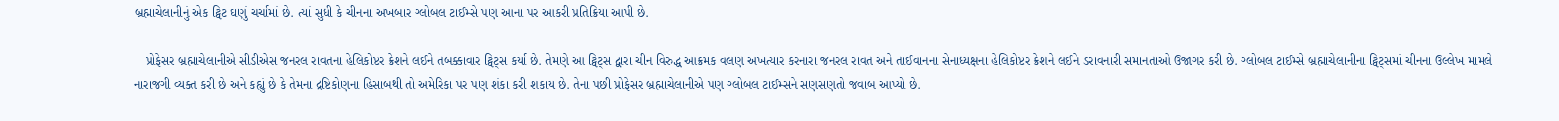બ્રહ્માચેલાનીનું એક ટ્વિટ ઘણું ચર્ચામાં છે. ત્યાં સુધી કે ચીનના અખબાર ગ્લોબલ ટાઈમ્સે પણ આના પર આકરી પ્રતિક્રિયા આપી છે.

   પ્રોફેસર બ્રહ્માચેલાનીએ સીડીએસ જનરલ રાવતના હેલિકોપ્ટર ક્રેશને લઈને તબક્કાવાર ટ્વિટ્સ કર્યા છે. તેમણે આ ટ્વિટ્સ દ્વારા ચીન વિરુદ્ધ આક્રમક વલણ અખત્યાર કરનારા જનરલ રાવત અને તાઈવાનના સેનાધ્યક્ષના હેલિકોપ્ટર ક્રેશને લઈને ડરાવનારી સમાનતાઓ ઉજાગર કરી છે. ગ્લોબલ ટાઈમ્સે બ્રહ્માચેલાનીના ટ્વિટ્સમાં ચીનના ઉલ્લેખ મામલે નારાજગી વ્યક્ત કરી છે અને કહ્યું છે કે તેમના દ્રષ્ટિકોણના હિસાબથી તો અમેરિકા પર પણ શંકા કરી શકાય છે. તેના પછી પ્રોફેસર બ્રહ્માચેલાનીએ પણ ગ્લોબલ ટાઈમ્સને સણસણતો જવાબ આપ્યો છે.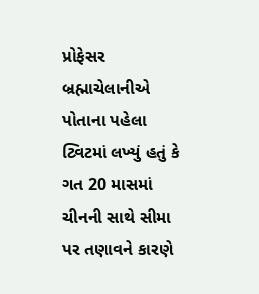પ્રોફેસર બ્રહ્માચેલાનીએ પોતાના પહેલા ટ્વિટમાં લખ્યું હતું કે ગત 20 માસમાં ચીનની સાથે સીમા પર તણાવને કારણે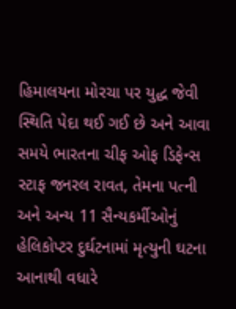હિમાલયના મોરચા પર યુદ્ધ જેવી સ્થિતિ પેદા થઈ ગઈ છે અને આવા સમયે ભારતના ચીફ ઓફ ડિફેન્સ સ્ટાફ જનરલ રાવત, તેમના પત્ની અને અન્ય 11 સૈન્યકર્મીઓનું હેલિકોપ્ટર દુર્ઘટનામાં મૃત્યુની ઘટના આનાથી વધારે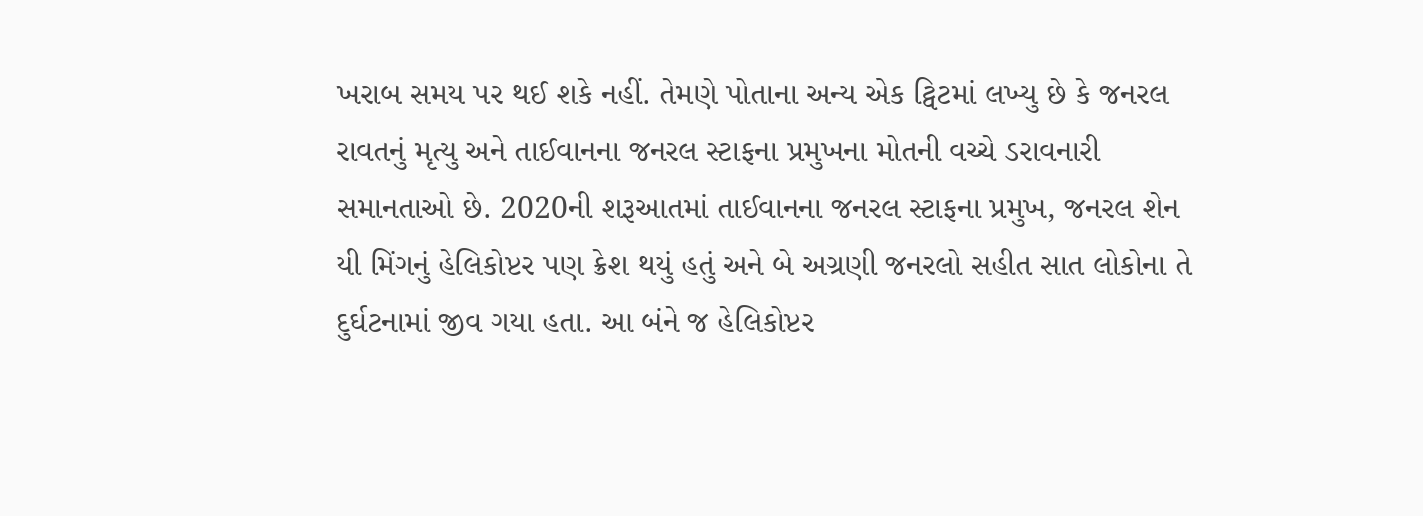ખરાબ સમય પર થઈ શકે નહીં. તેમણે પોતાના અન્ય એક ટ્વિટમાં લખ્યુ છે કે જનરલ રાવતનું મૃત્યુ અને તાઈવાનના જનરલ સ્ટાફના પ્રમુખના મોતની વચ્ચે ડરાવનારી સમાનતાઓ છે. 2020ની શરૂઆતમાં તાઈવાનના જનરલ સ્ટાફના પ્રમુખ, જનરલ શેન યી મિંગનું હેલિકોપ્ટર પણ ક્રેશ થયું હતું અને બે અગ્રણી જનરલો સહીત સાત લોકોના તે દુર્ઘટનામાં જીવ ગયા હતા. આ બંને જ હેલિકોપ્ટર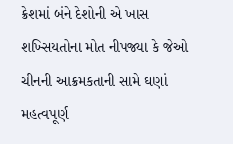ક્રેશમાં બંને દેશોની એ ખાસ શખ્સિયતોના મોત નીપજ્યા કે જેઓ ચીનની આક્રમકતાની સામે ઘણાં મહત્વપૂર્ણ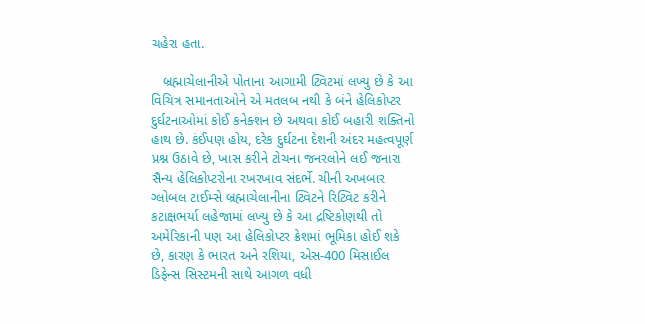ચહેરા હતા.

   બ્રહ્માચેલાનીએ પોતાના આગામી ટ્વિટમાં લખ્યુ છે કે આ વિચિત્ર સમાનતાઓને એ મતલબ નથી કે બંને હેલિકોપ્ટર દુર્ઘટનાઓમાં કોઈ કનેક્શન છે અથવા કોઈ બહારી શક્તિનો હાથ છે. કંઈપણ હોય, દરેક દુર્ઘટના દેશની અંદર મહત્વપૂર્ણ પ્રશ્ન ઉઠાવે છે, ખાસ કરીને ટોચના જનરલોને લઈ જનારા સૈન્ય હેલિકોપ્ટરોના રખરખાવ સંદર્ભે. ચીની અખબાર ગ્લોબલ ટાઈમ્સે બ્રહ્માચેલાનીના ટ્વિટને રિટ્વિટ કરીને કટાક્ષભર્યા લહેજામાં લખ્યુ છે કે આ દ્રષ્ટિકોણથી તો અમેરિકાની પણ આ હેલિકોપ્ટર ક્રેશમાં ભૂમિકા હોઈ શકે છે, કારણ કે ભારત અને રશિયા, એસ-400 મિસાઈલ ડિફેન્સ સિસ્ટમની સાથે આગળ વધી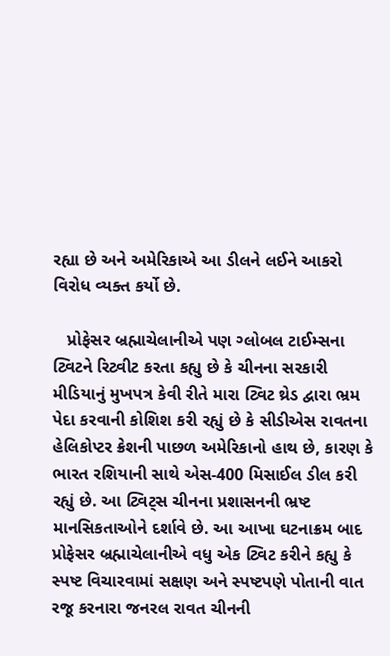રહ્યા છે અને અમેરિકાએ આ ડીલને લઈને આકરો વિરોધ વ્યક્ત કર્યો છે.

   પ્રોફેસર બ્રહ્માચેલાનીએ પણ ગ્લોબલ ટાઈમ્સના ટ્વિટને રિટ્વીટ કરતા કહ્યુ છે કે ચીનના સરકારી મીડિયાનું મુખપત્ર કેવી રીતે મારા ટ્વિટ થ્રેડ દ્વારા ભ્રમ પેદા કરવાની કોશિશ કરી રહ્યું છે કે સીડીએસ રાવતના હેલિકોપ્ટર ક્રેશની પાછળ અમેરિકાનો હાથ છે, કારણ કે ભારત રશિયાની સાથે એસ-400 મિસાઈલ ડીલ કરી રહ્યું છે. આ ટ્વિટ્સ ચીનના પ્રશાસનની ભ્રષ્ટ માનસિકતાઓને દર્શાવે છે. આ આખા ઘટનાક્રમ બાદ પ્રોફેસર બ્રહ્માચેલાનીએ વધુ એક ટ્વિટ કરીને કહ્યુ કે સ્પષ્ટ વિચારવામાં સક્ષણ અને સ્પષ્ટપણે પોતાની વાત રજૂ કરનારા જનરલ રાવત ચીનની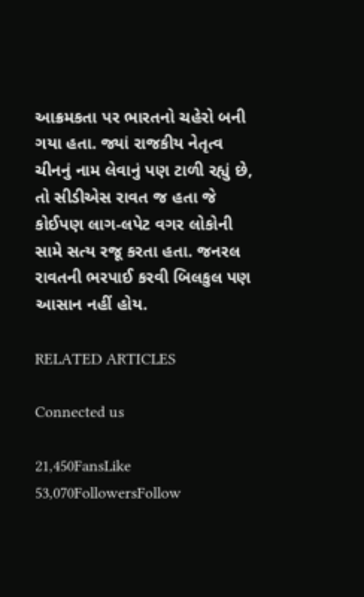આક્રમકતા પર ભારતનો ચહેરો બની ગયા હતા. જ્યાં રાજકીય નેતૃત્વ ચીનનું નામ લેવાનું પણ ટાળી રહ્યું છે, તો સીડીએસ રાવત જ હતા જે કોઈપણ લાગ-લપેટ વગર લોકોની સામે સત્ય રજૂ કરતા હતા. જનરલ રાવતની ભરપાઈ કરવી બિલકુલ પણ આસાન નહીં હોય.

RELATED ARTICLES

Connected us

21,450FansLike
53,070FollowersFollow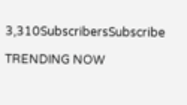3,310SubscribersSubscribe

TRENDING NOW